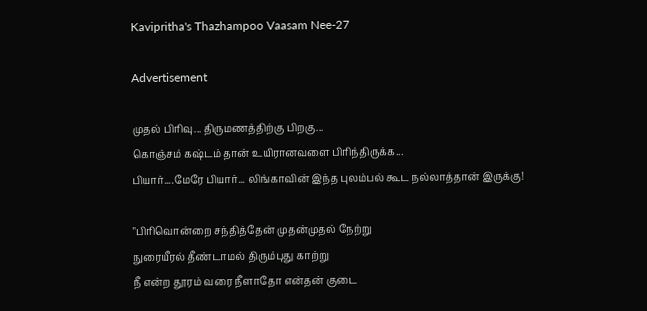Kavipritha's Thazhampoo Vaasam Nee-27

Advertisement

முதல் பிரிவு... திருமணத்திற்கு பிறகு...
கொஞ்சம் கஷ்டம் தான் உயிரானவளை பிரிந்திருக்க...
பியார்....மேரே பியார்... லிங்காவின் இந்த புலம்பல் கூட நல்லாத்தான் இருக்கு!

"பிரிவொன்றை சந்தித்தேன் முதன்முதல் நேற்று
நுரையீரல் தீண்டாமல் திரும்புது காற்று
நீ என்ற தூரம் வரை நீளாதோ என்தன் குடை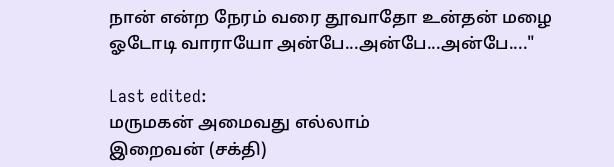நான் என்ற நேரம் வரை தூவாதோ உன்தன் மழை
ஓடோடி வாராயோ அன்பே...அன்பே...அன்பே...."

Last edited:
மருமகன் அமைவது எல்லாம்
இறைவன் (சக்தி)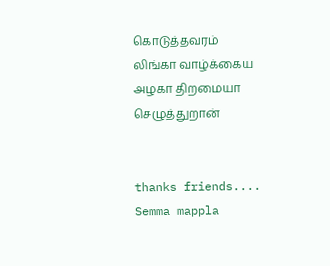கொடுத்தவரம்
லிங்கா வாழ்க்கைய அழகா திறமையா செழுத்துறான்


thanks friends....
Semma mappla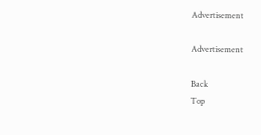Advertisement

Advertisement

Back
Top